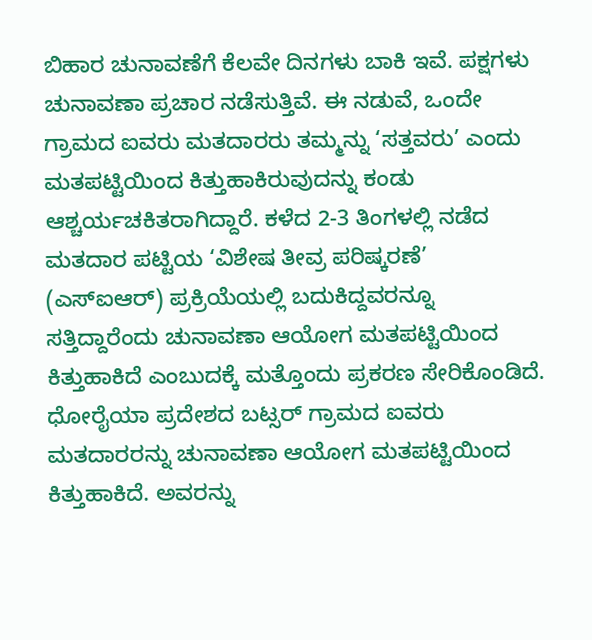ಬಿಹಾರ ಚುನಾವಣೆಗೆ ಕೆಲವೇ ದಿನಗಳು ಬಾಕಿ ಇವೆ. ಪಕ್ಷಗಳು ಚುನಾವಣಾ ಪ್ರಚಾರ ನಡೆಸುತ್ತಿವೆ. ಈ ನಡುವೆ, ಒಂದೇ ಗ್ರಾಮದ ಐವರು ಮತದಾರರು ತಮ್ಮನ್ನು ‘ಸತ್ತವರು’ ಎಂದು ಮತಪಟ್ಟಿಯಿಂದ ಕಿತ್ತುಹಾಕಿರುವುದನ್ನು ಕಂಡು ಆಶ್ಚರ್ಯಚಕಿತರಾಗಿದ್ದಾರೆ. ಕಳೆದ 2-3 ತಿಂಗಳಲ್ಲಿ ನಡೆದ ಮತದಾರ ಪಟ್ಟಿಯ ‘ವಿಶೇಷ ತೀವ್ರ ಪರಿಷ್ಕರಣೆ’ (ಎಸ್ಐಆರ್) ಪ್ರಕ್ರಿಯೆಯಲ್ಲಿ ಬದುಕಿದ್ದವರನ್ನೂ ಸತ್ತಿದ್ದಾರೆಂದು ಚುನಾವಣಾ ಆಯೋಗ ಮತಪಟ್ಟಿಯಿಂದ ಕಿತ್ತುಹಾಕಿದೆ ಎಂಬುದಕ್ಕೆ ಮತ್ತೊಂದು ಪ್ರಕರಣ ಸೇರಿಕೊಂಡಿದೆ.
ಧೋರೈಯಾ ಪ್ರದೇಶದ ಬಟ್ಸರ್ ಗ್ರಾಮದ ಐವರು ಮತದಾರರನ್ನು ಚುನಾವಣಾ ಆಯೋಗ ಮತಪಟ್ಟಿಯಿಂದ ಕಿತ್ತುಹಾಕಿದೆ. ಅವರನ್ನು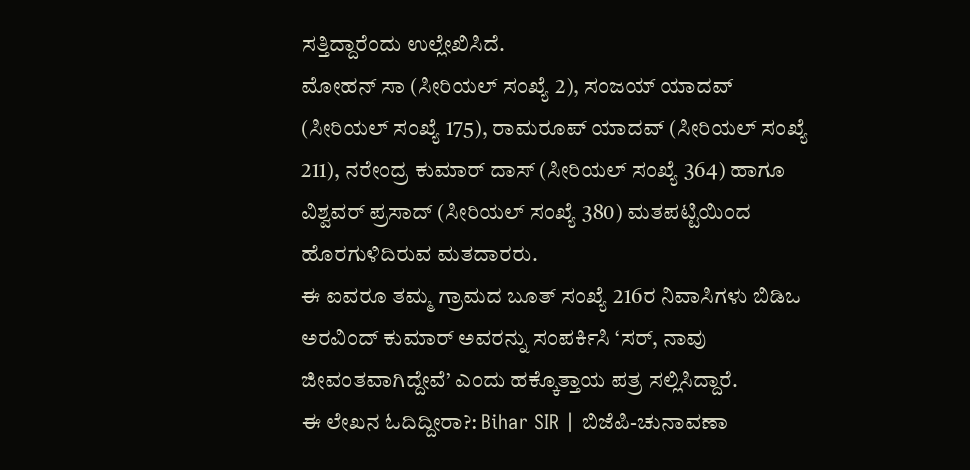ಸತ್ತಿದ್ದಾರೆಂದು ಉಲ್ಲೇಖಿಸಿದೆ.
ಮೋಹನ್ ಸಾ (ಸೀರಿಯಲ್ ಸಂಖ್ಯೆ 2), ಸಂಜಯ್ ಯಾದವ್ (ಸೀರಿಯಲ್ ಸಂಖ್ಯೆ 175), ರಾಮರೂಪ್ ಯಾದವ್ (ಸೀರಿಯಲ್ ಸಂಖ್ಯೆ 211), ನರೇಂದ್ರ ಕುಮಾರ್ ದಾಸ್ (ಸೀರಿಯಲ್ ಸಂಖ್ಯೆ 364) ಹಾಗೂ ವಿಶ್ವವರ್ ಪ್ರಸಾದ್ (ಸೀರಿಯಲ್ ಸಂಖ್ಯೆ 380) ಮತಪಟ್ಟಿಯಿಂದ ಹೊರಗುಳಿದಿರುವ ಮತದಾರರು.
ಈ ಐವರೂ ತಮ್ಮ ಗ್ರಾಮದ ಬೂತ್ ಸಂಖ್ಯೆ 216ರ ನಿವಾಸಿಗಳು ಬಿಡಿಒ ಅರವಿಂದ್ ಕುಮಾರ್ ಅವರನ್ನು ಸಂಪರ್ಕಿಸಿ ‘ಸರ್, ನಾವು ಜೀವಂತವಾಗಿದ್ದೇವೆ’ ಎಂದು ಹಕ್ಕೊತ್ತಾಯ ಪತ್ರ ಸಲ್ಲಿಸಿದ್ದಾರೆ.
ಈ ಲೇಖನ ಓದಿದ್ದೀರಾ?: Bihar SIR | ಬಿಜೆಪಿ-ಚುನಾವಣಾ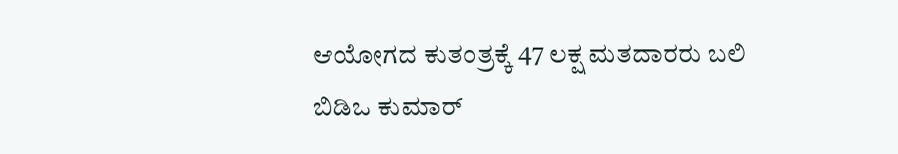ಆಯೋಗದ ಕುತಂತ್ರಕ್ಕೆ 47 ಲಕ್ಷ ಮತದಾರರು ಬಲಿ
ಬಿಡಿಒ ಕುಮಾರ್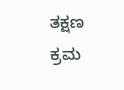ತಕ್ಷಣ ಕ್ರಮ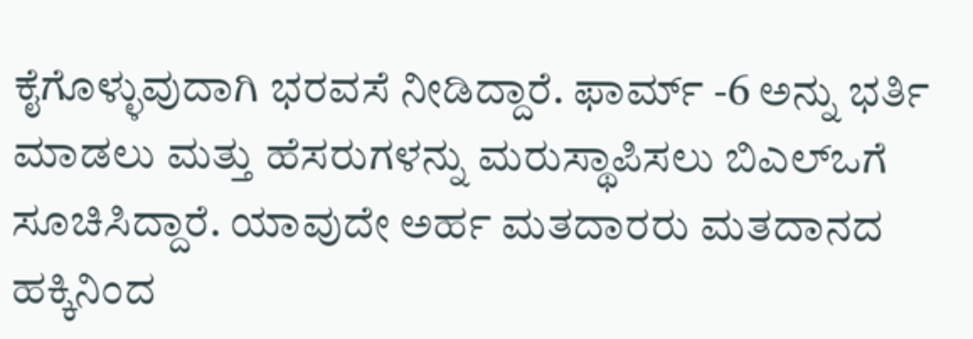ಕೈಗೊಳ್ಳುವುದಾಗಿ ಭರವಸೆ ನೀಡಿದ್ದಾರೆ. ಫಾರ್ಮ್ -6 ಅನ್ನು ಭರ್ತಿ ಮಾಡಲು ಮತ್ತು ಹೆಸರುಗಳನ್ನು ಮರುಸ್ಥಾಪಿಸಲು ಬಿಎಲ್ಒಗೆ ಸೂಚಿಸಿದ್ದಾರೆ. ಯಾವುದೇ ಅರ್ಹ ಮತದಾರರು ಮತದಾನದ ಹಕ್ಕಿನಿಂದ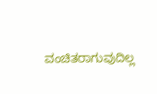ವಂಚಿತರಾಗುವುದಿಲ್ಲ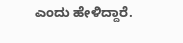ಎಂದು ಹೇಳಿದ್ದಾರೆ.